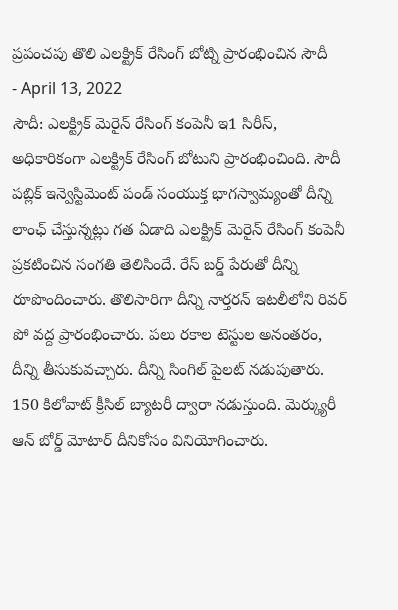ప్రపంచపు తొలి ఎలక్ట్రిక్ రేసింగ్ బోట్ని ప్రారంభించిన సౌదీ
- April 13, 2022
సౌదీ: ఎలక్ట్రిక్ మెరైన్ రేసింగ్ కంపెనీ ఇ1 సిరీస్, అధికారికంగా ఎలక్ట్రిక్ రేసింగ్ బోటుని ప్రారంభించింది. సౌదీ పబ్లిక్ ఇన్వెస్టిమెంట్ పండ్ సంయుక్త భాగస్వామ్యంతో దీన్ని లాంఛ్ చేస్తున్నట్లు గత ఏడాది ఎలక్ట్రిక్ మెరైన్ రేసింగ్ కంపెనీ ప్రకటించిన సంగతి తెలిసిందే. రేస్ బర్డ్ పేరుతో దీన్ని రూపొందించారు. తొలిసారిగా దీన్ని నార్తరన్ ఇటలీలోని రివర్ పో వద్ద ప్రారంభించారు. పలు రకాల టెస్టుల అనంతరం, దీన్ని తీసుకువచ్చారు. దీన్ని సింగిల్ పైలట్ నడుపుతారు. 150 కిలోవాట్ క్రీసిల్ బ్యాటరీ ద్వారా నడుస్తుంది. మెర్క్యురీ ఆన్ బోర్డ్ మోటార్ దీనికోసం వినియోగించారు.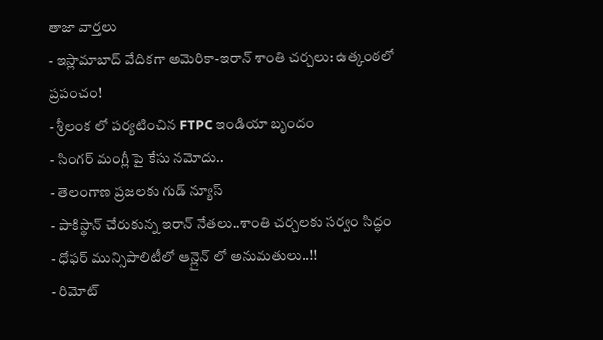తాజా వార్తలు
- ఇస్లామాబాద్ వేదికగా అమెరికా-ఇరాన్ శాంతి చర్చలు: ఉత్కంఠలో ప్రపంచం!
- శ్రీలంక లో పర్యటించిన FTPC ఇండియా బృందం
- సింగర్ మంగ్లీ పై కేసు నమోదు..
- తెలంగాణ ప్రజలకు గుడ్ న్యూస్
- పాకిస్థాన్ చేరుకున్న ఇరాన్ నేతలు..శాంతి చర్చలకు సర్వం సిద్ధం
- ధోఫర్ మున్సిపాలిటీలో ఆన్లైన్ లో అనుమతులు..!!
- రిమోట్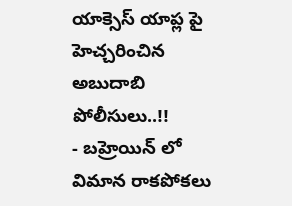యాక్సెస్ యాప్ల పై హెచ్చరించిన అబుదాబి పోలీసులు..!!
- బహ్రెయిన్ లో విమాన రాకపోకలు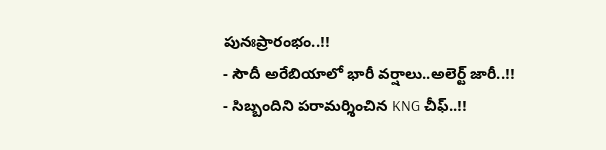పునఃప్రారంభం..!!
- సౌదీ అరేబియాలో భారీ వర్షాలు..అలెర్ట్ జారీ..!!
- సిబ్బందిని పరామర్శించిన KNG చీఫ్..!!